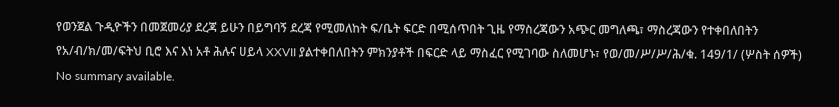የወንጀል ጉዲዮችን በመጀመሪያ ደረጃ ይሁን በይግባኝ ደረጃ የሚመለከት ፍ/ቤት ፍርድ በሚሰጥበት ጊዜ የማስረጃውን አጭር መግለጫ፣ ማስረጃውን የተቀበለበትን የአ/ብ/ክ/መ/ፍትህ ቢሮ እና እነ አቶ ሕሉና ሀይላ XXVII ያልተቀበለበትን ምክንያቶች በፍርድ ላይ ማስፈር የሚገባው ስለመሆኑ፣ የወ/መ/ሥ/ሥ/ሕ/ቁ. 149/1/ (ሦስት ሰዎች)
No summary available.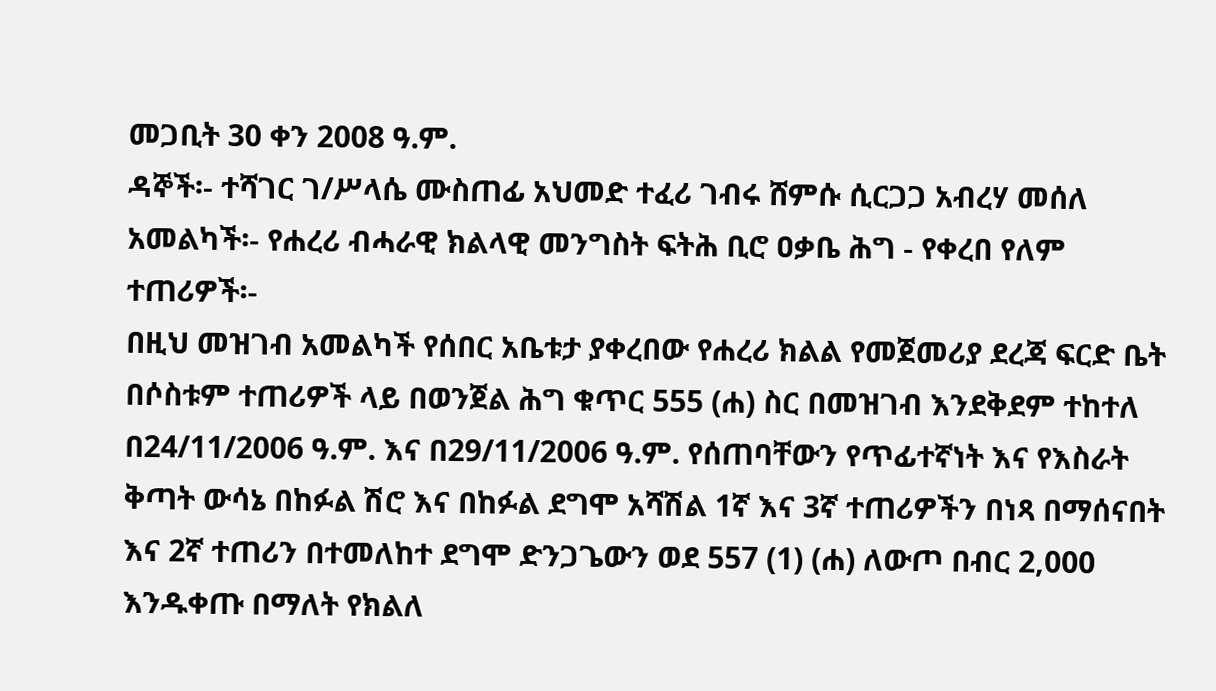መጋቢት 30 ቀን 2008 ዓ.ም.
ዳኞች፡- ተሻገር ገ/ሥላሴ ሙስጠፊ አህመድ ተፈሪ ገብሩ ሸምሱ ሲርጋጋ አብረሃ መሰለ አመልካች፡- የሐረሪ ብሓራዊ ክልላዊ መንግስት ፍትሕ ቢሮ ዐቃቤ ሕግ - የቀረበ የለም ተጠሪዎች፡-
በዚህ መዝገብ አመልካች የሰበር አቤቱታ ያቀረበው የሐረሪ ክልል የመጀመሪያ ደረጃ ፍርድ ቤት በሶስቱም ተጠሪዎች ላይ በወንጀል ሕግ ቁጥር 555 (ሐ) ስር በመዝገብ እንደቅደም ተከተለ በ24/11/2006 ዓ.ም. እና በ29/11/2006 ዓ.ም. የሰጠባቸውን የጥፊተኛነት እና የእስራት ቅጣት ውሳኔ በከፉል ሽሮ እና በከፉል ደግሞ አሻሽል 1ኛ እና 3ኛ ተጠሪዎችን በነጻ በማሰናበት እና 2ኛ ተጠሪን በተመለከተ ደግሞ ድንጋጌውን ወደ 557 (1) (ሐ) ለውጦ በብር 2,000 እንዱቀጡ በማለት የክልለ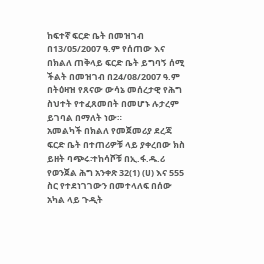ከፍተኛ ፍርድ ቤት በመዝገብ በ13/05/2007 ዓ.ም የሰጠው እና በክልለ ጠቅላይ ፍርድ ቤት ይግባኝ ሰሚ ችልት በመዝገብ በ24/08/2007 ዓ.ም በትዕዛዝ የጸናው ውሳኔ መሰረታዊ የሕግ ስህተት የተፈጸመበት በመሆኑ ሉታረም ይገባል በማለት ነው።
አመልካች በክልለ የመጀመሪያ ደረጃ ፍርድ ቤት በተጠሪዎቹ ላይ ያቀረበው ክስ ይዘት ባጭሩ፡ተከሳሾቹ በኢ.ፋ.ዱ.ሪ የወንጀል ሕግ አንቀጽ 32(1) (ሀ) እና 555 ስር የተደነገገውን በመተላለፍ በሰው አካል ላይ ጉዲት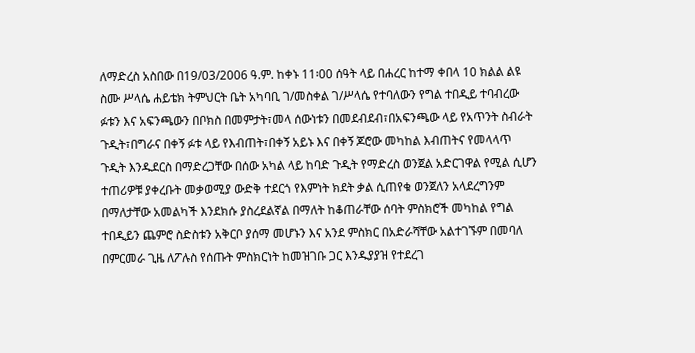ለማድረስ አስበው በ19/03/2006 ዓ.ም. ከቀኑ 11፡00 ሰዓት ላይ በሐረር ከተማ ቀበላ 10 ክልል ልዩ ስሙ ሥላሴ ሐይቴክ ትምህርት ቤት አካባቢ ገ/መስቀል ገ/ሥላሴ የተባለውን የግል ተበዲይ ተባብረው ፉቱን እና አፍንጫውን በቦክስ በመምታት፣መላ ሰውነቱን በመደብደብ፣በአፍንጫው ላይ የአጥንት ስብራት ጉዲት፣በግራና በቀኝ ፉቱ ላይ የእብጠት፣በቀኝ አይኑ እና በቀኝ ጆሮው መካከል እብጠትና የመላላጥ ጉዲት እንዱደርስ በማድረጋቸው በሰው አካል ላይ ከባድ ጉዲት የማድረስ ወንጀል አድርገዋል የሚል ሲሆን ተጠሪዎቹ ያቀረቡት መቃወሚያ ውድቅ ተደርጎ የእምነት ክደት ቃል ሲጠየቁ ወንጀለን አላደረግንም በማለታቸው አመልካች እንደክሱ ያስረደልኛል በማለት ከቆጠራቸው ሰባት ምስክሮች መካከል የግል ተበዲይን ጨምሮ ስድስቱን አቅርቦ ያሰማ መሆኑን እና አንደ ምስክር በአድራሻቸው አልተገኙም በመባለ በምርመራ ጊዜ ለፖሉስ የሰጡት ምስክርነት ከመዝገቡ ጋር እንዱያያዝ የተደረገ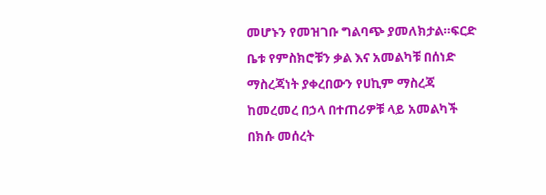መሆኑን የመዝገቡ ግልባጭ ያመለክታል።ፍርድ ቤቱ የምስክሮቹን ቃል እና አመልካቹ በሰነድ ማስረጃነት ያቀረበውን የሀኪም ማስረጃ ከመረመረ በኃላ በተጠሪዎቹ ላይ አመልካች በክሱ መሰረት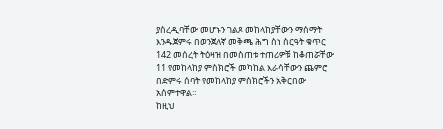ያስረዲባቸው መሆኑን ገልጾ መከላከያቸውን ማሰማት እንዱጀምሩ በወንጀለኛ መቅጫ ሕግ ስነ ስርዓት ቁጥር 142 መሰረት ትዕዛዝ በመስጠቱ ተጠሪዎቹ ከቆጠሯቸው 11 የመከላከያ ምስክሮች መካከል እራሳቸውን ጨምሮ በድምሩ ሰባት የመከላከያ ምስክሮችን አቅርበው አሰምተዋል።
ከዚህ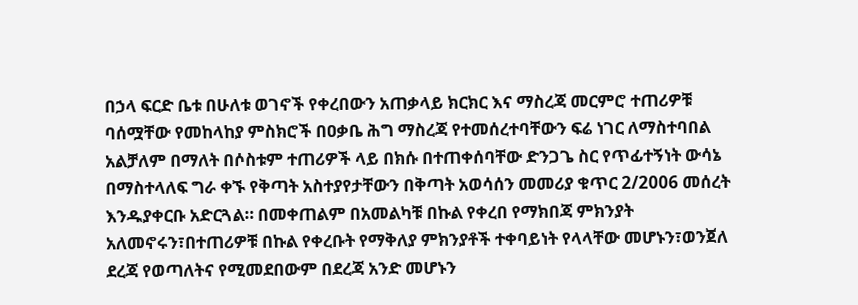በኃላ ፍርድ ቤቱ በሁለቱ ወገኖች የቀረበውን አጠቃላይ ክርክር እና ማስረጃ መርምሮ ተጠሪዎቹ ባሰሟቸው የመከላከያ ምስክሮች በዐቃቤ ሕግ ማስረጃ የተመሰረተባቸውን ፍሬ ነገር ለማስተባበል አልቻለም በማለት በሶስቱም ተጠሪዎች ላይ በክሱ በተጠቀሰባቸው ድንጋጌ ስር የጥፊተኝነት ውሳኔ በማስተላለፍ ግራ ቀኙ የቅጣት አስተያየታቸውን በቅጣት አወሳሰን መመሪያ ቁጥር 2/2006 መሰረት እንዱያቀርቡ አድርጓል። በመቀጠልም በአመልካቹ በኩል የቀረበ የማክበጃ ምክንያት አለመኖሩን፣በተጠሪዎቹ በኩል የቀረቡት የማቅለያ ምክንያቶች ተቀባይነት የላላቸው መሆኑን፣ወንጀለ ደረጃ የወጣለትና የሚመደበውም በደረጃ አንድ መሆኑን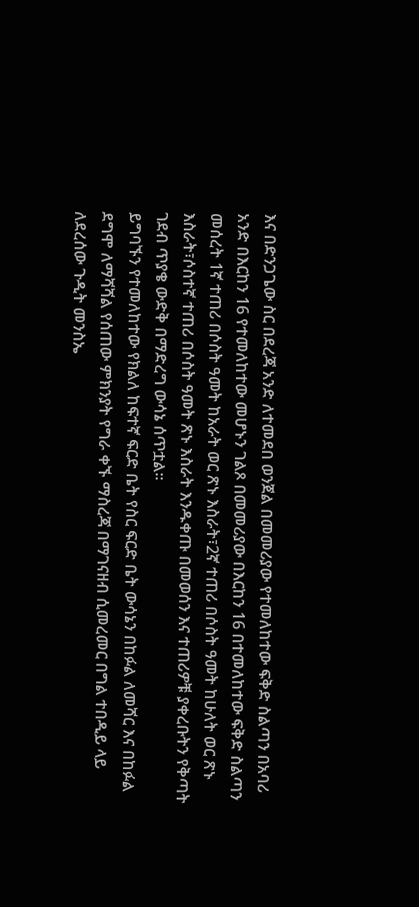እና በድንጋጌው ስር በደረጃ አንድ ለተመደበ ወንጀል በመመሪያው የተመለከተው ፍቅድ ስልጣን በአባሪ አንድ በእርከን 16 የተመለከተው መሆኑን ገልጾ በመመሪያው በእርከን 16 በተመለከተው ፍቅድ ስልጣን መሰረት 1ኛ ተጠሪ በሶስት ዓመት ከአራት ወር ጽኑ እስራት፣2ኛ ተጠሪ በሶስት ዓመት ከሁለት ወር ጽኑ እስራት፣ሶስተኛ ተጠሪ በሶስት ዓመት ጽኑ እስራት እንዱቀጡ በመወሰን እና ተጠሪዎቹ ያቀረቡትን የቅጣት ገደብ ጥያቄ ውድቅ በማድረግ ውሳኔ ሰጥቷል።
ይግባኙን የተመለከተው የክልለ ከፍተኛ ፍርድ ቤት የስር ፍርድ ቤት ውሳኔን በከፉል ለመሻር እና በከፉል ደግሞ ለማሻሻል የሰጠው ምክንያት የግራ ቀኙ ማስረጃ በማገናዘብ ሲመረመር በግል ተበዲይ ላይ ለደረሰው ጉዲት መንስኤ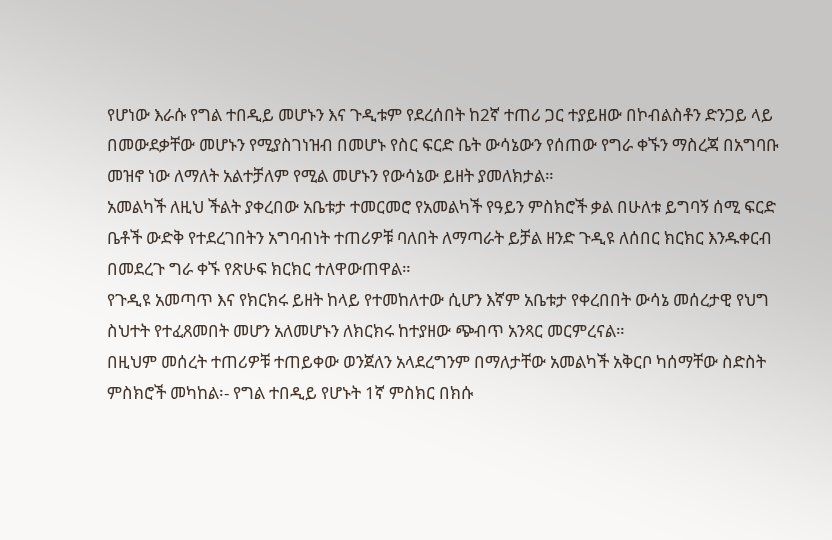የሆነው እራሱ የግል ተበዲይ መሆኑን እና ጉዲቱም የደረሰበት ከ2ኛ ተጠሪ ጋር ተያይዘው በኮብልስቶን ድንጋይ ላይ በመውደቃቸው መሆኑን የሚያስገነዝብ በመሆኑ የስር ፍርድ ቤት ውሳኔውን የሰጠው የግራ ቀኙን ማስረጃ በአግባቡ መዝኖ ነው ለማለት አልተቻለም የሚል መሆኑን የውሳኔው ይዘት ያመለክታል።
አመልካች ለዚህ ችልት ያቀረበው አቤቱታ ተመርመሮ የአመልካች የዓይን ምስክሮች ቃል በሁለቱ ይግባኝ ሰሚ ፍርድ ቤቶች ውድቅ የተደረገበትን አግባብነት ተጠሪዎቹ ባለበት ለማጣራት ይቻል ዘንድ ጉዲዩ ለሰበር ክርክር እንዱቀርብ በመደረጉ ግራ ቀኙ የጽሁፍ ክርክር ተለዋውጠዋል።
የጉዲዩ አመጣጥ እና የክርክሩ ይዘት ከላይ የተመከለተው ሲሆን እኛም አቤቱታ የቀረበበት ውሳኔ መሰረታዊ የህግ ስህተት የተፈጸመበት መሆን አለመሆኑን ለክርክሩ ከተያዘው ጭብጥ አንጻር መርምረናል።
በዚህም መሰረት ተጠሪዎቹ ተጠይቀው ወንጀለን አላደረግንም በማለታቸው አመልካች አቅርቦ ካሰማቸው ስድስት ምስክሮች መካከል፡- የግል ተበዲይ የሆኑት 1ኛ ምስክር በክሱ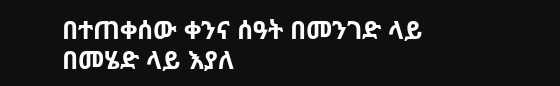በተጠቀሰው ቀንና ሰዓት በመንገድ ላይ በመሄድ ላይ እያለ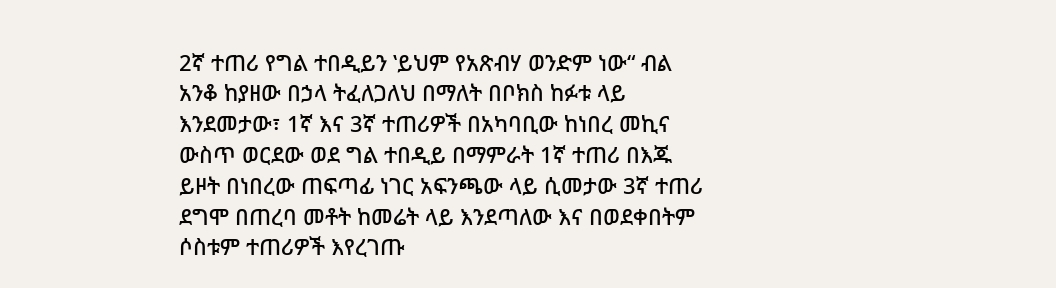2ኛ ተጠሪ የግል ተበዲይን ‛ይህም የአጽብሃ ወንድም ነው“ ብል አንቆ ከያዘው በኃላ ትፈለጋለህ በማለት በቦክስ ከፉቱ ላይ እንደመታው፣ 1ኛ እና 3ኛ ተጠሪዎች በአካባቢው ከነበረ መኪና ውስጥ ወርደው ወደ ግል ተበዲይ በማምራት 1ኛ ተጠሪ በእጁ ይዞት በነበረው ጠፍጣፊ ነገር አፍንጫው ላይ ሲመታው 3ኛ ተጠሪ ደግሞ በጠረባ መቶት ከመሬት ላይ እንደጣለው እና በወደቀበትም ሶስቱም ተጠሪዎች እየረገጡ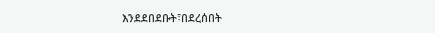እንደደበደቡት፣በደረሰበት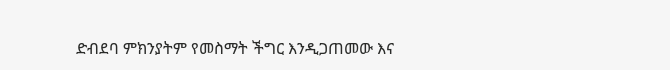ድብደባ ምክንያትም የመስማት ችግር እንዲጋጠመው እና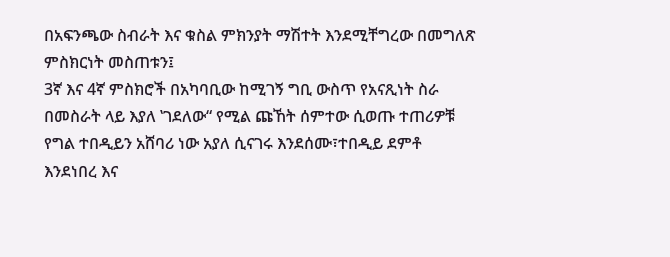በአፍንጫው ስብራት እና ቁስል ምክንያት ማሽተት እንደሚቸግረው በመግለጽ ምስክርነት መስጠቱን፤
3ኛ እና 4ኛ ምስክሮች በአካባቢው ከሚገኝ ግቢ ውስጥ የአናጺነት ስራ በመስራት ላይ እያለ ‛ገደለው“ የሚል ጩኸት ሰምተው ሲወጡ ተጠሪዎቹ የግል ተበዲይን አሸባሪ ነው አያለ ሲናገሩ እንደሰሙ፣ተበዲይ ደምቶ እንደነበረ እና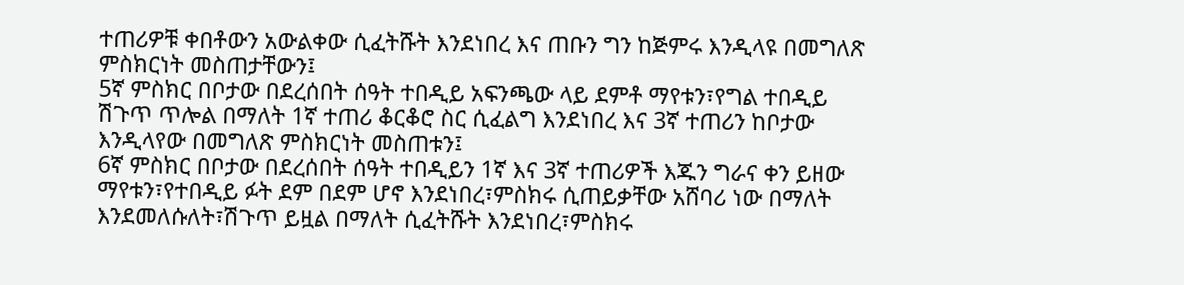ተጠሪዎቹ ቀበቶውን አውልቀው ሲፈትሹት እንደነበረ እና ጠቡን ግን ከጅምሩ እንዲላዩ በመግለጽ ምስክርነት መስጠታቸውን፤
5ኛ ምስክር በቦታው በደረሰበት ሰዓት ተበዲይ አፍንጫው ላይ ደምቶ ማየቱን፣የግል ተበዲይ ሽጉጥ ጥሎል በማለት 1ኛ ተጠሪ ቆርቆሮ ስር ሲፈልግ እንደነበረ እና 3ኛ ተጠሪን ከቦታው እንዲላየው በመግለጽ ምስክርነት መስጠቱን፤
6ኛ ምስክር በቦታው በደረሰበት ሰዓት ተበዲይን 1ኛ እና 3ኛ ተጠሪዎች እጁን ግራና ቀን ይዘው ማየቱን፣የተበዲይ ፉት ደም በደም ሆኖ እንደነበረ፣ምስክሩ ሲጠይቃቸው አሸባሪ ነው በማለት እንደመለሱለት፣ሽጉጥ ይዟል በማለት ሲፈትሹት እንደነበረ፣ምስክሩ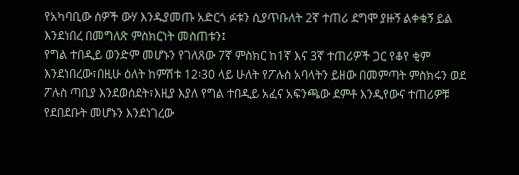የአካባቢው ሰዎች ውሃ እንዱያመጡ አድርጎ ፉቱን ሲያጥቡለት 2ኛ ተጠሪ ደግሞ ያዙኝ ልቀቁኝ ይል እንደነበረ በመግለጽ ምስክርነት መስጠቱን፤
የግል ተበዲይ ወንድም መሆኑን የገለጸው 7ኛ ምስክር ከ1ኛ እና 3ኛ ተጠሪዎች ጋር የቆየ ቂም እንደነበረው፣በዚሁ ዕለት ከምሽቱ 12፡30 ላይ ሁለት የፖሉስ አባላትን ይዘው በመምጣት ምስክሩን ወደ ፖሉስ ጣቢያ እንደወሰደት፣እዚያ እያለ የግል ተበዲይ አፈና አፍንጫው ደምቶ እንዲየውና ተጠሪዎቹ የደበደቡት መሆኑን እንደነገረው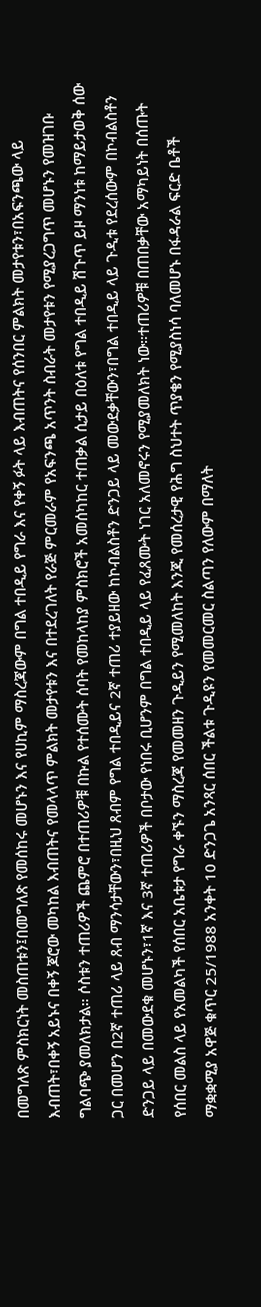በመግለጽ ምስክርነት መስጠቱን፤በመግለጽ የመሰከሩ መሆኑን እና የሀኪም ማስረጃውም በግል ተበዲይ የግራ እና የቀኝ ፉት ላይ እብጠትና የሰንበር ምልክት መታየቱን፣በአፍንጫው ላይ እብጠት፣በቀኝ አይኑና በቀኝ ጆሮው መካከል እብጠትና የመላላጥ ምልክት መታየቱን እና በተደረገለት የራጅ ምርመራም የአፍንጫ አጥንት ስብራት መታየቱን የሚያረጋግጥ መሆኑን የመዝገቡ ግልባጭ ያመለክታል። ሶስቱን ተጠሪዎች ጨምሮ በተጠሪዎቹ በኩል የተሰሙት ሰባት የመከላከያ ምስክሮች አመሰካከር ተጠቃል ሲታይ በዕለቱ የግል ተበዲይ ሽጉጥ ይዞ ማንነቱ ከማይታወቅ ሰው ጋር በመሆን በ2ኛ ተጠሪ ላይ ጸብ ማንሳታቸውን፣በዚህ ጸብም የግል ተበዲይና 2ኛ ተጠሪ ተያይዘው ከኮብልስቶን ድንጋይ ላይ መውደቃቸውን፣በግል ተበዲይ ላይ ጉዲቱ የደረሰውም በኮብልስቶን ድንጋይ ላይ በመውደቁ መሆኑን፣1ኛ እና 3ኛ ተጠሪዎች በቦታው የነበሩ ቢሆንም በግል ተበዲይ ላይ የፈጸሙት ነገር አለመኖሩን የሚያመለክት ነው።ተጠሪዎቹ በጠበቃቸው አማካይነት በሰጡት የሰበር መልስ ላይ የአመልካች የሰበር አቤቱታ የግራ ቀኙን ማስረጃ የመመዘን ጉዲይን የሚመለከት እንጂ የመሰረታዊ የሕግ ስህተት ጥያቄን የሚያስነሳ ባለመሆኑ በፋዳራል ፍርድ ቤቶች ማቋቋሚያ አዋጅ ቁጥር 25/1988 አንቀት 10 ድንጋጌ አንጻር ሰበር ችልቱ ጉዲዩን የመመርመር ስልጣን የለውም በማለት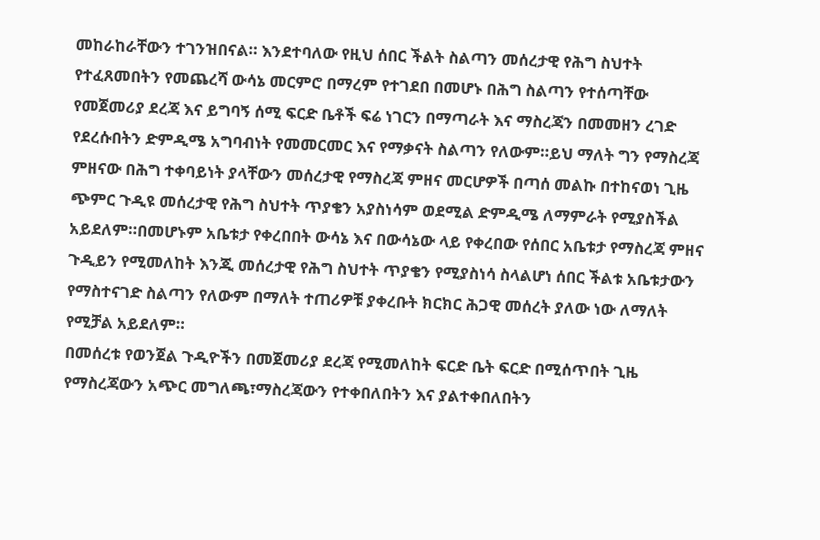መከራከራቸውን ተገንዝበናል። እንደተባለው የዚህ ሰበር ችልት ስልጣን መሰረታዊ የሕግ ስህተት የተፈጸመበትን የመጨረሻ ውሳኔ መርምሮ በማረም የተገደበ በመሆኑ በሕግ ስልጣን የተሰጣቸው የመጀመሪያ ደረጃ እና ይግባኝ ሰሚ ፍርድ ቤቶች ፍሬ ነገርን በማጣራት እና ማስረጃን በመመዘን ረገድ የደረሱበትን ድምዲሜ አግባብነት የመመርመር እና የማቃናት ስልጣን የለውም።ይህ ማለት ግን የማስረጃ ምዘናው በሕግ ተቀባይነት ያላቸውን መሰረታዊ የማስረጃ ምዘና መርሆዎች በጣሰ መልኩ በተከናወነ ጊዜ ጭምር ጉዲዩ መሰረታዊ የሕግ ስህተት ጥያቄን አያስነሳም ወደሚል ድምዲሜ ለማምራት የሚያስችል አይደለም።በመሆኑም አቤቱታ የቀረበበት ውሳኔ እና በውሳኔው ላይ የቀረበው የሰበር አቤቱታ የማስረጃ ምዘና ጉዲይን የሚመለከት እንጂ መሰረታዊ የሕግ ስህተት ጥያቄን የሚያስነሳ ስላልሆነ ሰበር ችልቱ አቤቱታውን የማስተናገድ ስልጣን የለውም በማለት ተጠሪዎቹ ያቀረቡት ክርክር ሕጋዊ መሰረት ያለው ነው ለማለት የሚቻል አይደለም።
በመሰረቱ የወንጀል ጉዲዮችን በመጀመሪያ ደረጃ የሚመለከት ፍርድ ቤት ፍርድ በሚሰጥበት ጊዜ የማስረጃውን አጭር መግለጫ፣ማስረጃውን የተቀበለበትን እና ያልተቀበለበትን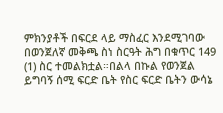ምክንያቶች በፍርደ ላይ ማስፈር እንደሚገባው በወንጀለኛ መቅጫ ስነ ስርዓት ሕግ በቁጥር 149 (1) ስር ተመልክቷል።በልላ በኩል የወንጀል ይግባኝ ሰሚ ፍርድ ቤት የስር ፍርድ ቤትን ውሳኔ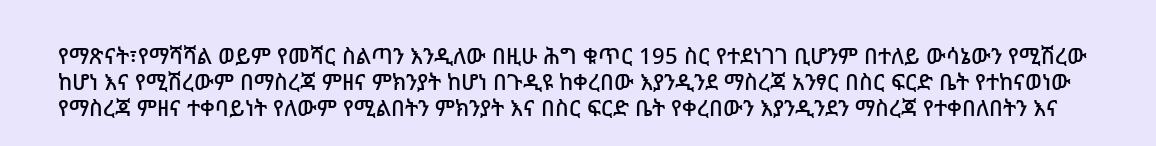የማጽናት፣የማሻሻል ወይም የመሻር ስልጣን እንዲለው በዚሁ ሕግ ቁጥር 195 ስር የተደነገገ ቢሆንም በተለይ ውሳኔውን የሚሽረው ከሆነ እና የሚሽረውም በማስረጃ ምዘና ምክንያት ከሆነ በጉዲዩ ከቀረበው እያንዲንደ ማስረጃ አንፃር በስር ፍርድ ቤት የተከናወነው የማስረጃ ምዘና ተቀባይነት የለውም የሚልበትን ምክንያት እና በስር ፍርድ ቤት የቀረበውን እያንዲንደን ማስረጃ የተቀበለበትን እና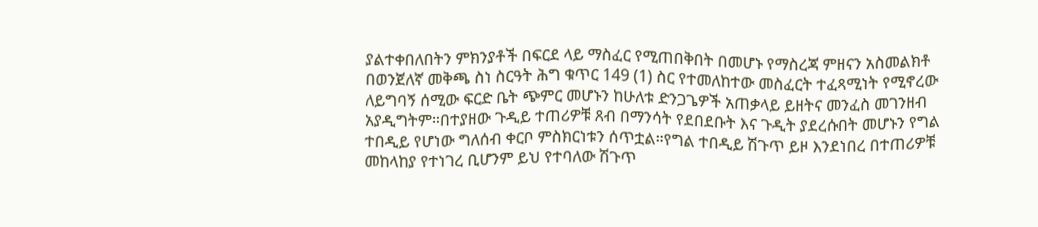ያልተቀበለበትን ምክንያቶች በፍርደ ላይ ማስፈር የሚጠበቅበት በመሆኑ የማስረጃ ምዘናን አስመልክቶ በወንጀለኛ መቅጫ ስነ ስርዓት ሕግ ቁጥር 149 (1) ስር የተመለከተው መስፈርት ተፈጻሚነት የሚኖረው ለይግባኝ ሰሚው ፍርድ ቤት ጭምር መሆኑን ከሁለቱ ድንጋጌዎች አጠቃላይ ይዘትና መንፈስ መገንዘብ አያዲግትም።በተያዘው ጉዲይ ተጠሪዎቹ ጸብ በማንሳት የደበደቡት እና ጉዲት ያደረሱበት መሆኑን የግል ተበዲይ የሆነው ግለሰብ ቀርቦ ምስክርነቱን ሰጥቷል።የግል ተበዲይ ሽጉጥ ይዞ እንደነበረ በተጠሪዎቹ መከላከያ የተነገረ ቢሆንም ይህ የተባለው ሽጉጥ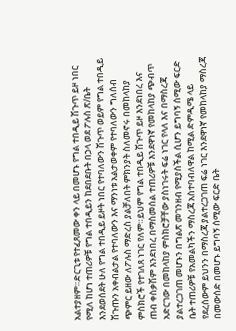አልተያዘም።ድርጊቱ የተፈጸመው ቀን ላይ በመሆኑ የግል ተበዲይ ሽጉጥ ይዞ ነበር የሚለ ከሆነ ተጠሪዎቹ የግል ተበዲይን ከደበደቡት በኃላ ወደ ፖሉስ ጽ/ቤት እንደወሰደት ሁለ የግል ተበዲይ ይዞት ነበር የተባለውን ሽጉጥ ወይም የግል ተበዲይ ሽጉጡን አቀብልታል የተባለውን እና ማንነቱ አልታወቀም የተባለውን ግለሰብ ጭምር ይዘው ለፖሉስ ማድረስ ያልቻለበት ምክንያት ስለመኖሩ በመከላከያ ምስክሮች የተገለጸ ነገር የለም።ይህም የግል ተበዲይ ሽጉጥ ይዞ እንደነበረ እና ጠብ ቀስቃሽም እንደነበረ በማስመሰል ተጠሪዎቹ እንደዋነኛ የመከላከያ ጭብጥ አድርገው በመከላከያ ምስክሮቻቸው ያስነገሩት ፍሬ ነገር የላለ እና በማስረጃ ያልተረጋገጠ መሆኑን በግልጽ መገንዘብ የሚያስችል ሲሆን ይግባኝ ሰሚው ፍርድ ቤት ተጠሪዎቹ የአመልካችን ማስረጃ አስተባብለዋል ከሚል ድምዲሜ ላይ የደረሰውም ይህንን በማስረጃ ያልተረጋገጠ ፍሬ ነገር እንደዋነኛ የመከላከያ ማስረጃ በመውሰድ በመሆኑ ይግባኝ ሰሚው ፍርድ ቤት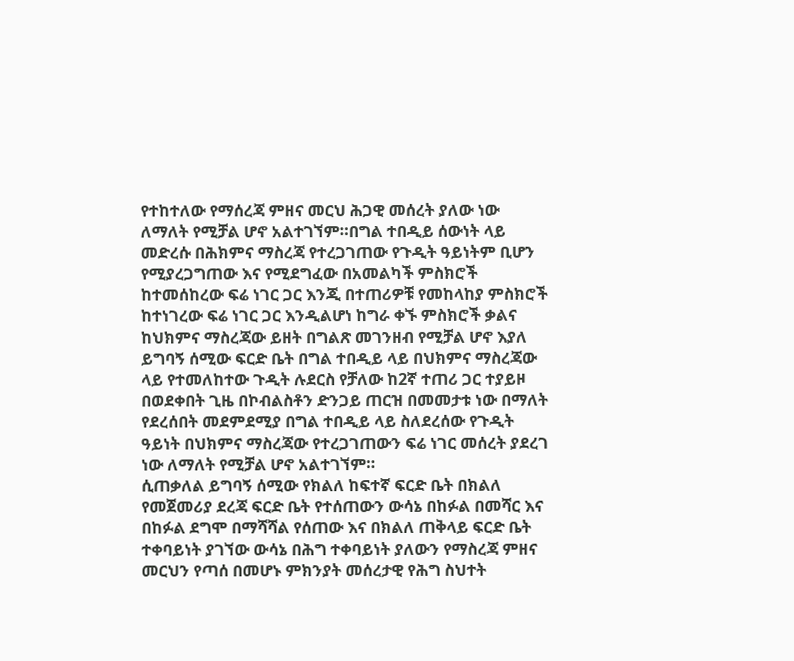የተከተለው የማሰረጃ ምዘና መርህ ሕጋዊ መሰረት ያለው ነው ለማለት የሚቻል ሆኖ አልተገኘም።በግል ተበዲይ ሰውነት ላይ መድረሱ በሕክምና ማስረጃ የተረጋገጠው የጉዲት ዓይነትም ቢሆን የሚያረጋግጠው እና የሚደግፈው በአመልካች ምስክሮች ከተመሰከረው ፍሬ ነገር ጋር እንጂ በተጠሪዎቹ የመከላከያ ምስክሮች ከተነገረው ፍሬ ነገር ጋር እንዲልሆነ ከግራ ቀኙ ምስክሮች ቃልና ከህክምና ማስረጃው ይዘት በግልጽ መገንዘብ የሚቻል ሆኖ እያለ ይግባኝ ሰሚው ፍርድ ቤት በግል ተበዲይ ላይ በህክምና ማስረጃው ላይ የተመለከተው ጉዲት ሉደርስ የቻለው ከ2ኛ ተጠሪ ጋር ተያይዞ በወደቀበት ጊዜ በኮብልስቶን ድንጋይ ጠርዝ በመመታቱ ነው በማለት የደረሰበት መደምደሚያ በግል ተበዲይ ላይ ስለደረሰው የጉዲት ዓይነት በህክምና ማስረጃው የተረጋገጠውን ፍሬ ነገር መሰረት ያደረገ ነው ለማለት የሚቻል ሆኖ አልተገኘም።
ሲጠቃለል ይግባኝ ሰሚው የክልለ ከፍተኛ ፍርድ ቤት በክልለ የመጀመሪያ ደረጃ ፍርድ ቤት የተሰጠውን ውሳኔ በከፉል በመሻር እና በከፉል ደግሞ በማሻሻል የሰጠው እና በክልለ ጠቅላይ ፍርድ ቤት ተቀባይነት ያገኘው ውሳኔ በሕግ ተቀባይነት ያለውን የማስረጃ ምዘና መርህን የጣሰ በመሆኑ ምክንያት መሰረታዊ የሕግ ስህተት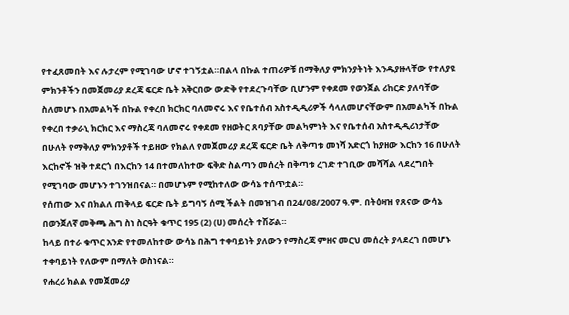የተፈጸመበት እና ሉታረም የሚገባው ሆኖ ተገኝቷል።በልላ በኩል ተጠሪዎቹ በማቅለያ ምክንያትነት እንዱያዙላቸው የተለያዩ ምክንቶችን በመጀመሪያ ደረጃ ፍርድ ቤት አቅርበው ውድቅ የተደረጉባቸው ቢሆንም የቀደመ የወንጀል ሪከርድ ያለባቸው ስለመሆኑ በአመልካች በኩል የቀረበ ክርክር ባለመኖሩ እና የቤተሰብ አስተዲዲሪዎች ሳላለመሆናቸውም በአመልካች በኩል የቀረበ ተቃራኒ ክርክር እና ማስረጃ ባለመኖሩ የቀደመ የዘወትር ጸባያቸው መልካምነት እና የቤተሰብ አስተዲዲሪነታቸው በሁለት የማቅለያ ምክንያቶች ተይዘው የክልለ የመጀመሪያ ደረጃ ፍርድ ቤት ለቅጣቱ መነሻ አድርጎ ከያዘው እርከን 16 በሁለት እርከኖች ዝቅ ተደርጎ በእርከን 14 በተመለከተው ፍቅድ ስልጣን መሰረት በቅጣቱ ረገድ ተገቢው መሻሻል ላደረግበት የሚገባው መሆኑን ተገንዝበናል። በመሆኑም የሚከተለው ውሳኔ ተሰጥቷል።
የሰጠው እና በክልለ ጠቅላይ ፍርድ ቤት ይግባኝ ሰሚ ችልት በመዝገብ በ24/08/2007 ዓ.ም. በትዕዛዝ የጸናው ውሳኔ በወንጀለኛ መቅጫ ሕግ ስነ ስርዓት ቁጥር 195 (2) (ሀ) መሰረት ተሽሯል።
ከላይ በተራ ቁጥር አንድ የተመለከተው ውሳኔ በሕግ ተቀባይነት ያለውን የማስረጃ ምዘና መርህ መሰረት ያላደረገ በመሆኑ ተቀባይነት የለውም በማለት ወስነናል።
የሐረሪ ክልል የመጀመሪያ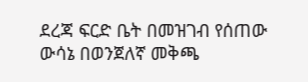ደረጃ ፍርድ ቤት በመዝገብ የሰጠው ውሳኔ በወንጀለኛ መቅጫ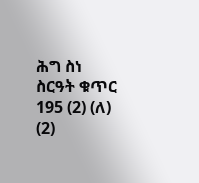ሕግ ስነ ስርዓት ቁጥር 195 (2) (ለ) (2)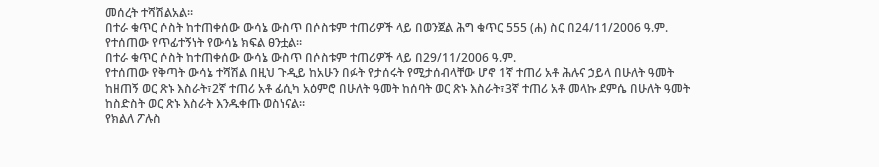መሰረት ተሻሽልአል።
በተራ ቁጥር ሶስት ከተጠቀሰው ውሳኔ ውስጥ በሶስቱም ተጠሪዎች ላይ በወንጀል ሕግ ቁጥር 555 (ሐ) ስር በ24/11/2006 ዓ.ም. የተሰጠው የጥፊተኝነት የውሳኔ ክፍል ፀንቷል።
በተራ ቁጥር ሶስት ከተጠቀሰው ውሳኔ ውስጥ በሶስቱም ተጠሪዎች ላይ በ29/11/2006 ዓ.ም.
የተሰጠው የቅጣት ውሳኔ ተሻሽል በዚህ ጉዲይ ከአሁን በፉት የታሰሩት የሚታሰብላቸው ሆኖ 1ኛ ተጠሪ አቶ ሕሉና ኃይላ በሁለት ዓመት ከዘጠኝ ወር ጽኑ እስራት፣2ኛ ተጠሪ አቶ ፊሲካ አዕምሮ በሁለት ዓመት ከሰባት ወር ጽኑ እስራት፣3ኛ ተጠሪ አቶ መላኩ ደምሴ በሁለት ዓመት ከስድስት ወር ጽኑ እስራት እንዱቀጡ ወስነናል።
የክልለ ፖሉስ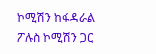ኮሚሽን ከፋዳራል ፖሉስ ኮሚሽን ጋር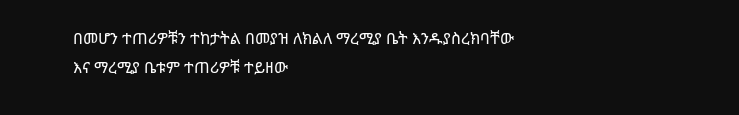በመሆን ተጠሪዎቹን ተከታትል በመያዝ ለክልለ ማረሚያ ቤት እንዱያስረክባቸው እና ማረሚያ ቤቱም ተጠሪዎቹ ተይዘው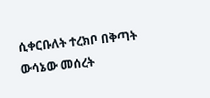ሲቀርቡለት ተረክቦ በቅጣት ውሳኔው መሰረት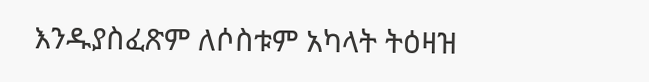እንዱያስፈጽም ለሶስቱም አካላት ትዕዛዝ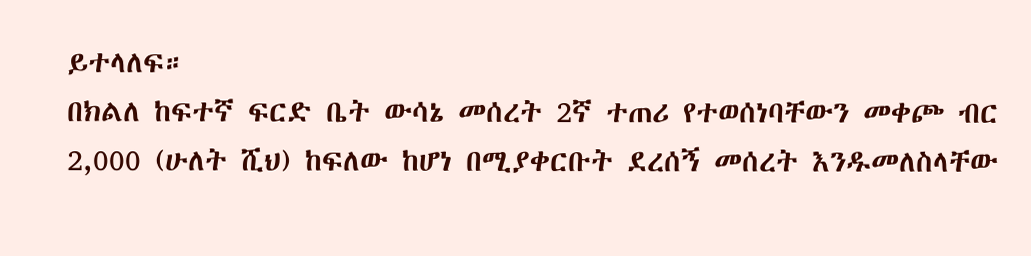ይተላለፍ።
በክልለ ከፍተኛ ፍርድ ቤት ውሳኔ መሰረት 2ኛ ተጠሪ የተወሰነባቸውን መቀጮ ብር 2,000 (ሁለት ሺህ) ከፍለው ከሆነ በሚያቀርቡት ደረሰኝ መሰረት እንዱመለስላቸው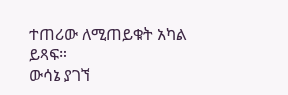ተጠሪው ለሚጠይቁት አካል ይጻፍ።
ውሳኔ ያገኘ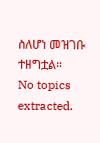ስለሆነ መዝገቡ ተዘግቷል።
No topics extracted.